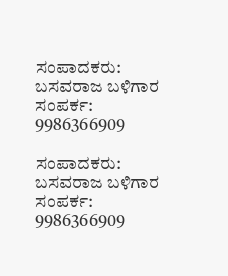ಸಂಪಾದಕರು: ಬಸವರಾಜ ಬಳಿಗಾರ
ಸಂಪರ್ಕ: 9986366909

ಸಂಪಾದಕರು: ಬಸವರಾಜ ಬಳಿಗಾರ
ಸಂಪರ್ಕ: 9986366909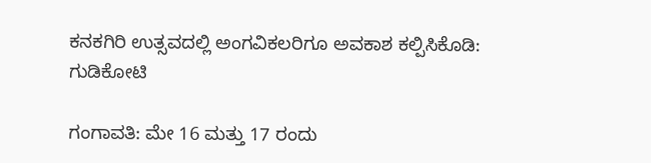ಕನಕಗಿರಿ ಉತ್ಸವದಲ್ಲಿ ಅಂಗವಿಕಲರಿಗೂ ಅವಕಾಶ ಕಲ್ಪಿಸಿಕೊಡಿ: ಗುಡಿಕೋಟಿ

ಗಂಗಾವತಿ: ಮೇ 16 ಮತ್ತು 17 ರಂದು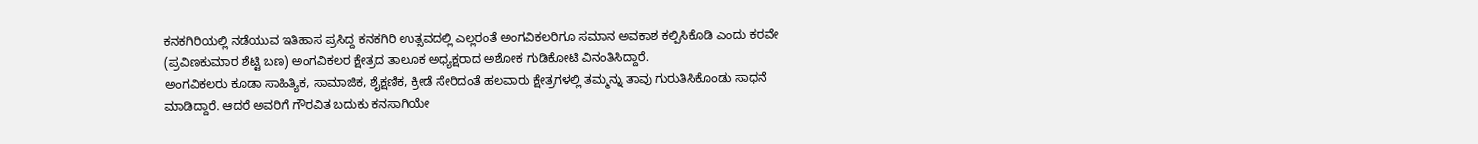ಕನಕಗಿರಿಯಲ್ಲಿ ನಡೆಯುವ ಇತಿಹಾಸ ಪ್ರಸಿದ್ದ ಕನಕಗಿರಿ ಉತ್ಸವದಲ್ಲಿ ಎಲ್ಲರಂತೆ ಅಂಗವಿಕಲರಿಗೂ ಸಮಾನ ಅವಕಾಶ ಕಲ್ಪಿಸಿಕೊಡಿ ಎಂದು ಕರವೇ (ಪ್ರವಿಣಕುಮಾರ ಶೆಟ್ಟಿ ಬಣ) ಅಂಗವಿಕಲರ ಕ್ಷೇತ್ರದ ತಾಲೂಕ ಅಧ್ಯಕ್ಷರಾದ ಅಶೋಕ ಗುಡಿಕೋಟಿ ವಿನಂತಿಸಿದ್ದಾರೆ.
ಅಂಗವಿಕಲರು ಕೂಡಾ ಸಾಹಿತ್ಯಿಕ, ಸಾಮಾಜಿಕ, ಶೈಕ್ಷಣಿಕ, ಕ್ರೀಡೆ ಸೇರಿದಂತೆ ಹಲವಾರು ಕ್ಷೇತ್ರಗಳಲ್ಲಿ ತಮ್ಮನ್ನು ತಾವು ಗುರುತಿಸಿಕೊಂಡು ಸಾಧನೆ ಮಾಡಿದ್ದಾರೆ. ಆದರೆ ಅವರಿಗೆ ಗೌರವಿತ ಬದುಕು ಕನಸಾಗಿಯೇ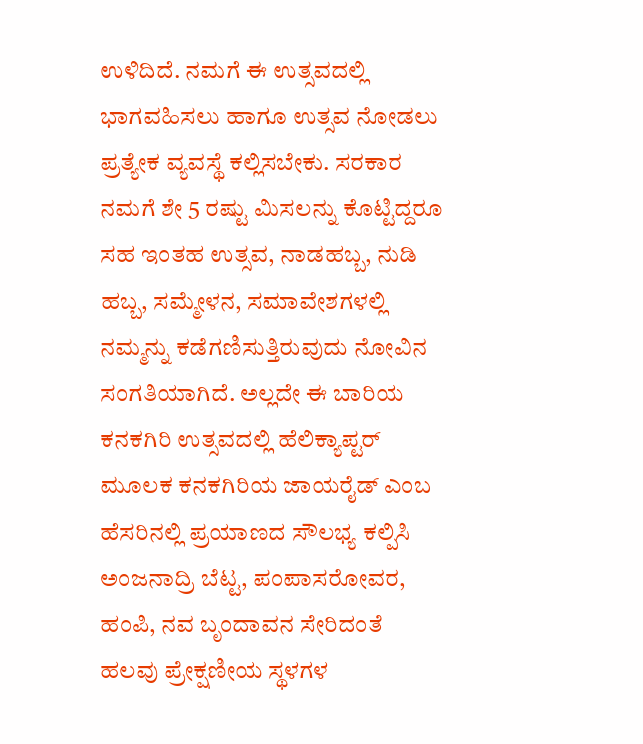ಉಳಿದಿದೆ. ನಮಗೆ ಈ ಉತ್ಸವದಲ್ಲಿ ಭಾಗವಹಿಸಲು ಹಾಗೂ ಉತ್ಸವ ನೋಡಲು ಪ್ರತ್ಯೇಕ ವ್ಯವಸ್ಥೆ ಕಲ್ಲಿಸಬೇಕು. ಸರಕಾರ ನಮಗೆ ಶೇ 5 ರಷ್ಟು ಮಿಸಲನ್ನು ಕೊಟ್ಟಿದ್ದರೂ ಸಹ ಇಂತಹ ಉತ್ಸವ, ನಾಡಹಬ್ಬ, ನುಡಿ ಹಬ್ಬ, ಸಮ್ಮೇಳನ, ಸಮಾವೇಶಗಳಲ್ಲಿ ನಮ್ಮನ್ನು ಕಡೆಗಣಿಸುತ್ತಿರುವುದು ನೋವಿನ ಸಂಗತಿಯಾಗಿದೆ. ಅಲ್ಲದೇ ಈ ಬಾರಿಯ ಕನಕಗಿರಿ ಉತ್ಸವದಲ್ಲಿ ಹೆಲಿಕ್ಯಾಪ್ಟರ್‌ ಮೂಲಕ ಕನಕಗಿರಿಯ ಜಾಯರೈಡ್‌ ಎಂಬ ಹೆಸರಿನಲ್ಲಿ ಪ್ರಯಾಣದ ಸೌಲಭ್ಯ ಕಲ್ಪಿಸಿ ಅಂಜನಾದ್ರಿ ಬೆಟ್ಟ, ಪಂಪಾಸರೋವರ, ಹಂಪಿ, ನವ ಬೃಂದಾವನ ಸೇರಿದಂತೆ ಹಲವು ಪ್ರೇಕ್ಷಣೀಯ ಸ್ಥಳಗಳ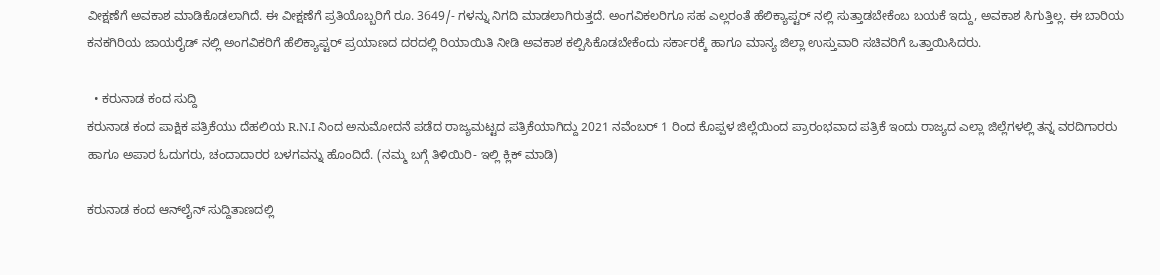ವೀಕ್ಷಣೆಗೆ ಅವಕಾಶ ಮಾಡಿಕೊಡಲಾಗಿದೆ. ಈ ವೀಕ್ಷಣೆಗೆ ಪ್ರತಿಯೊಬ್ಬರಿಗೆ ರೂ. 3649/- ಗಳನ್ನು ನಿಗದಿ ಮಾಡಲಾಗಿರುತ್ತದೆ. ಅಂಗವಿಕಲರಿಗೂ ಸಹ ಎಲ್ಲರಂತೆ ಹೆಲಿಕ್ಯಾಪ್ಟರ್‌ ನಲ್ಲಿ ಸುತ್ತಾಡಬೇಕೆಂಬ ಬಯಕೆ ಇದ್ದು, ಅವಕಾಶ ಸಿಗುತ್ತಿಲ್ಲ. ಈ ಬಾರಿಯ ಕನಕಗಿರಿಯ ಜಾಯರೈಡ್‌ ನಲ್ಲಿ ಅಂಗವಿಕರಿಗೆ ಹೆಲಿಕ್ಯಾಪ್ಟರ್‌ ಪ್ರಯಾಣದ ದರದಲ್ಲಿ ರಿಯಾಯಿತಿ ನೀಡಿ ಅವಕಾಶ ಕಲ್ಪಿಸಿಕೊಡಬೇಕೆಂದು ಸರ್ಕಾರಕ್ಕೆ ಹಾಗೂ ಮಾನ್ಯ ಜಿಲ್ಲಾ ಉಸ್ತುವಾರಿ ಸಚಿವರಿಗೆ ಒತ್ತಾಯಿಸಿದರು.

  • ಕರುನಾಡ ಕಂದ ಸುದ್ದಿ
ಕರುನಾಡ ಕಂದ ಪಾಕ್ಷಿಕ ಪತ್ರಿಕೆಯು ದೆಹಲಿಯ R.N.I ನಿಂದ ಅನುಮೋದನೆ ಪಡೆದ ರಾಜ್ಯಮಟ್ಟದ ಪತ್ರಿಕೆಯಾಗಿದ್ದು 2021 ನವೆಂಬರ್ 1 ರಿಂದ ಕೊಪ್ಪಳ ಜಿಲ್ಲೆಯಿಂದ ಪ್ರಾರಂಭವಾದ ಪತ್ರಿಕೆ ಇಂದು ರಾಜ್ಯದ ಎಲ್ಲಾ ಜಿಲ್ಲೆಗಳಲ್ಲಿ ತನ್ನ ವರದಿಗಾರರು ಹಾಗೂ ಅಪಾರ ಓದುಗರು, ಚಂದಾದಾರರ ಬಳಗವನ್ನು ಹೊಂದಿದೆ. (ನಮ್ಮ ಬಗ್ಗೆ ತಿಳಿಯಿರಿ- ಇಲ್ಲಿ ಕ್ಲಿಕ್‌ ಮಾಡಿ)

ಕರುನಾಡ ಕಂದ ಆನ್‌ಲೈನ್‌ ಸುದ್ದಿತಾಣದಲ್ಲಿ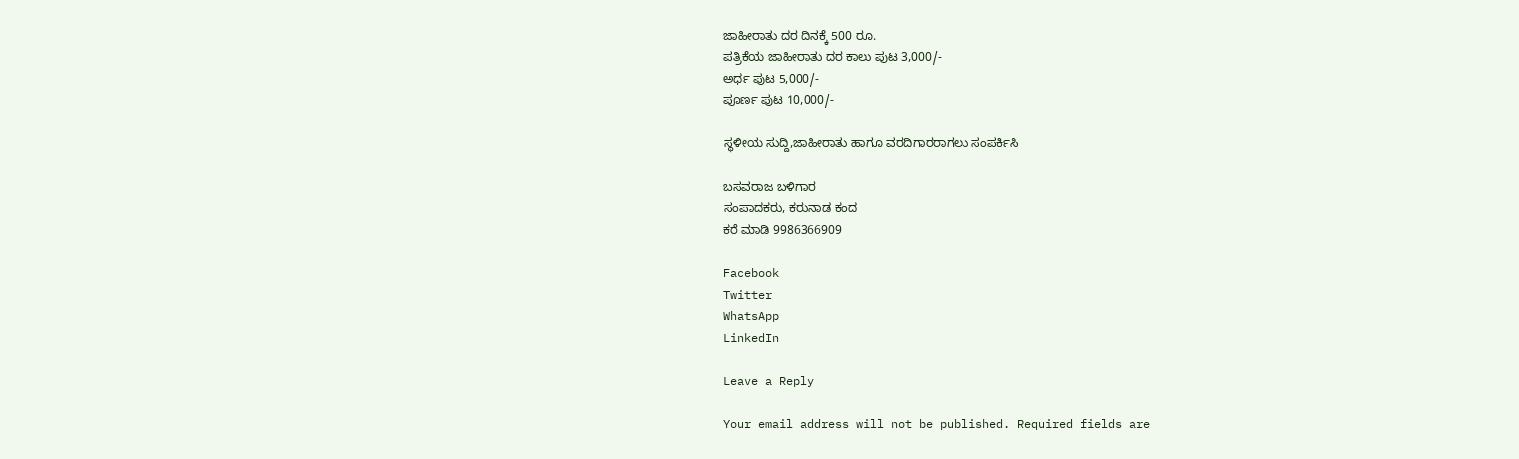ಜಾಹೀರಾತು ದರ ದಿನಕ್ಕೆ 500 ರೂ.
ಪತ್ರಿಕೆಯ ಜಾಹೀರಾತು ದರ ಕಾಲು ಪುಟ 3,000/-
ಅರ್ಧ ಪುಟ 5,000/-
ಪೂರ್ಣ ಪುಟ 10,000/-

ಸ್ಥಳೀಯ ಸುದ್ದಿ,ಜಾಹೀರಾತು ಹಾಗೂ ವರದಿಗಾರರಾಗಲು ಸಂಪರ್ಕಿಸಿ

ಬಸವರಾಜ ಬಳಿಗಾರ
ಸಂಪಾದಕರು, ಕರುನಾಡ ಕಂದ
ಕರೆ ಮಾಡಿ 9986366909

Facebook
Twitter
WhatsApp
LinkedIn

Leave a Reply

Your email address will not be published. Required fields are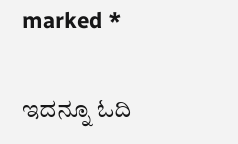marked *

ಇದನ್ನೂ ಓದಿ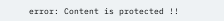error: Content is protected !!